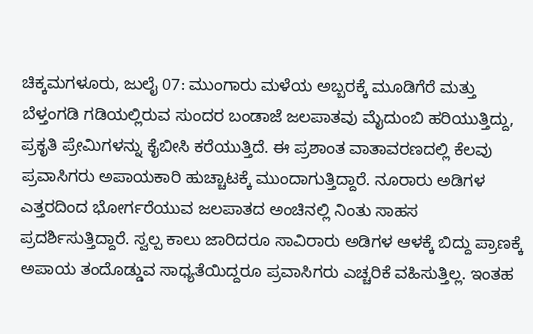ಚಿಕ್ಕಮಗಳೂರು, ಜುಲೈ 07: ಮುಂಗಾರು ಮಳೆಯ ಅಬ್ಬರಕ್ಕೆ ಮೂಡಿಗೆರೆ ಮತ್ತು ಬೆಳ್ತಂಗಡಿ ಗಡಿಯಲ್ಲಿರುವ ಸುಂದರ ಬಂಡಾಜೆ ಜಲಪಾತವು ಮೈದುಂಬಿ ಹರಿಯುತ್ತಿದ್ದು, ಪ್ರಕೃತಿ ಪ್ರೇಮಿಗಳನ್ನು ಕೈಬೀಸಿ ಕರೆಯುತ್ತಿದೆ. ಈ ಪ್ರಶಾಂತ ವಾತಾವರಣದಲ್ಲಿ ಕೆಲವು ಪ್ರವಾಸಿಗರು ಅಪಾಯಕಾರಿ ಹುಚ್ಚಾಟಕ್ಕೆ ಮುಂದಾಗುತ್ತಿದ್ದಾರೆ. ನೂರಾರು ಅಡಿಗಳ ಎತ್ತರದಿಂದ ಭೋರ್ಗರೆಯುವ ಜಲಪಾತದ ಅಂಚಿನಲ್ಲಿ ನಿಂತು ಸಾಹಸ ಪ್ರದರ್ಶಿಸುತ್ತಿದ್ದಾರೆ. ಸ್ವಲ್ಪ ಕಾಲು ಜಾರಿದರೂ ಸಾವಿರಾರು ಅಡಿಗಳ ಆಳಕ್ಕೆ ಬಿದ್ದು ಪ್ರಾಣಕ್ಕೆ ಅಪಾಯ ತಂದೊಡ್ಡುವ ಸಾಧ್ಯತೆಯಿದ್ದರೂ ಪ್ರವಾಸಿಗರು ಎಚ್ಚರಿಕೆ ವಹಿಸುತ್ತಿಲ್ಲ. ಇಂತಹ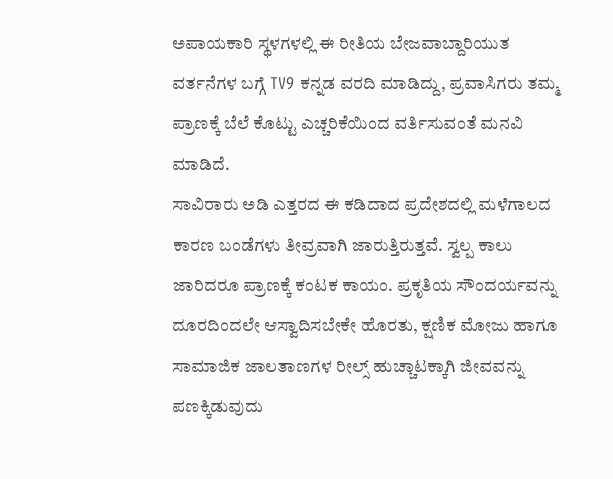ಅಪಾಯಕಾರಿ ಸ್ಥಳಗಳಲ್ಲಿ ಈ ರೀತಿಯ ಬೇಜವಾಬ್ದಾರಿಯುತ ವರ್ತನೆಗಳ ಬಗ್ಗೆ TV9 ಕನ್ನಡ ವರದಿ ಮಾಡಿದ್ದು, ಪ್ರವಾಸಿಗರು ತಮ್ಮ ಪ್ರಾಣಕ್ಕೆ ಬೆಲೆ ಕೊಟ್ಟು ಎಚ್ಚರಿಕೆಯಿಂದ ವರ್ತಿಸುವಂತೆ ಮನವಿ ಮಾಡಿದೆ.
ಸಾವಿರಾರು ಅಡಿ ಎತ್ತರದ ಈ ಕಡಿದಾದ ಪ್ರದೇಶದಲ್ಲಿ ಮಳೆಗಾಲದ ಕಾರಣ ಬಂಡೆಗಳು ತೀವ್ರವಾಗಿ ಜಾರುತ್ತಿರುತ್ತವೆ. ಸ್ವಲ್ಪ ಕಾಲು ಜಾರಿದರೂ ಪ್ರಾಣಕ್ಕೆ ಕಂಟಕ ಕಾಯಂ. ಪ್ರಕೃತಿಯ ಸೌಂದರ್ಯವನ್ನು ದೂರದಿಂದಲೇ ಆಸ್ವಾದಿಸಬೇಕೇ ಹೊರತು, ಕ್ಷಣಿಕ ಮೋಜು ಹಾಗೂ ಸಾಮಾಜಿಕ ಜಾಲತಾಣಗಳ ರೀಲ್ಸ್ ಹುಚ್ಚಾಟಕ್ಕಾಗಿ ಜೀವವನ್ನು ಪಣಕ್ಕಿಡುವುದು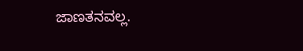ಜಾಣತನವಲ್ಲ.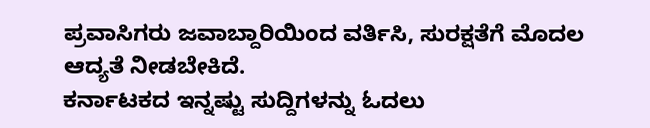ಪ್ರವಾಸಿಗರು ಜವಾಬ್ದಾರಿಯಿಂದ ವರ್ತಿಸಿ, ಸುರಕ್ಷತೆಗೆ ಮೊದಲ ಆದ್ಯತೆ ನೀಡಬೇಕಿದೆ.
ಕರ್ನಾಟಕದ ಇನ್ನಷ್ಟು ಸುದ್ದಿಗಳನ್ನು ಓದಲು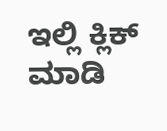ಇಲ್ಲಿ ಕ್ಲಿಕ್ ಮಾಡಿ